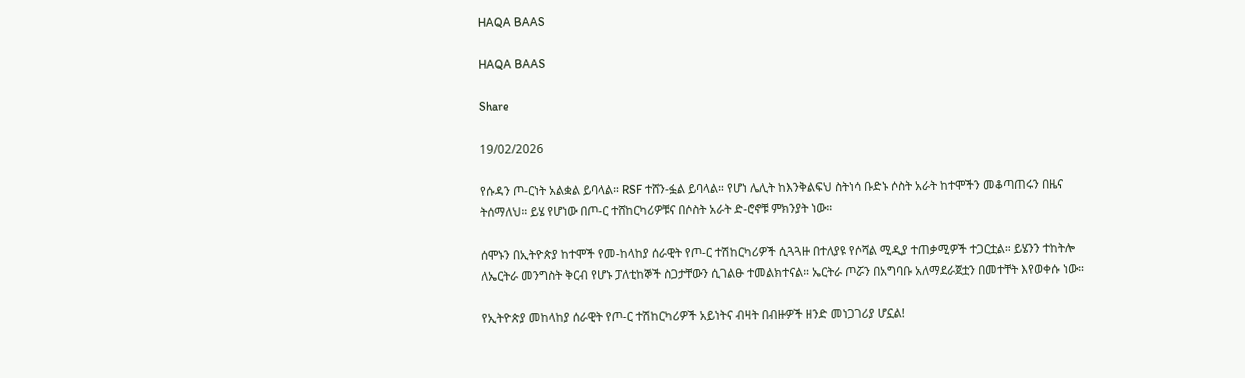HAQA BAAS

HAQA BAAS

Share

19/02/2026

የሱዳን ጦ-ርነት አልቋል ይባላል። RSF ተሸን-ፏል ይባላል። የሆነ ሌሊት ከእንቅልፍህ ስትነሳ ቡድኑ ሶስት አራት ከተሞችን መቆጣጠሩን በዜና ትሰማለህ። ይሄ የሆነው በጦ-ር ተሸከርካሪዎቹና በሶስት አራት ድ-ሮኖቹ ምክንያት ነው።

ሰሞኑን በኢትዮጵያ ከተሞች የመ-ከላከያ ሰራዊት የጦ-ር ተሽከርካሪዎች ሲጓጓዙ በተለያዩ የሶሻል ሚዲያ ተጠቃሚዎች ተጋርቷል። ይሄንን ተከትሎ ለኤርትራ መንግስት ቅርብ የሆኑ ፓለቲከኞች ስጋታቸውን ሲገልፁ ተመልክተናል። ኤርትራ ጦሯን በአግባቡ አለማደራጀቷን በመተቸት እየወቀሱ ነው።

የኢትዮጵያ መከላከያ ሰራዊት የጦ-ር ተሽከርካሪዎች አይነትና ብዛት በብዙዎች ዘንድ መነጋገሪያ ሆኗል!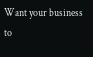Want your business to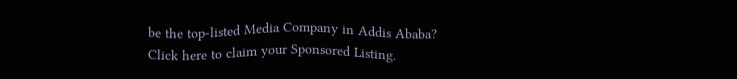be the top-listed Media Company in Addis Ababa?
Click here to claim your Sponsored Listing.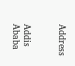Address


Addis Ababa